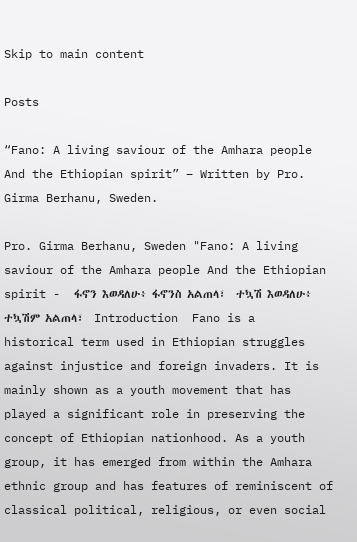Skip to main content

Posts

“Fano: A living saviour of the Amhara people And the Ethiopian spirit” – Written by Pro. Girma Berhanu, Sweden.

Pro. Girma Berhanu, Sweden "Fano: A living saviour of the Amhara people And the Ethiopian spirit -  ፋኖን እወዳለሁ፥ ፋኖንስ አልጠላ፣  ተኳሽ እወዳለሁ፥ ተኳሽም አልጠላ፣  Introduction  Fano is a historical term used in Ethiopian struggles against injustice and foreign invaders. It is mainly shown as a youth movement that has played a significant role in preserving the concept of Ethiopian nationhood. As a youth group, it has emerged from within the Amhara ethnic group and has features of reminiscent of classical political, religious, or even social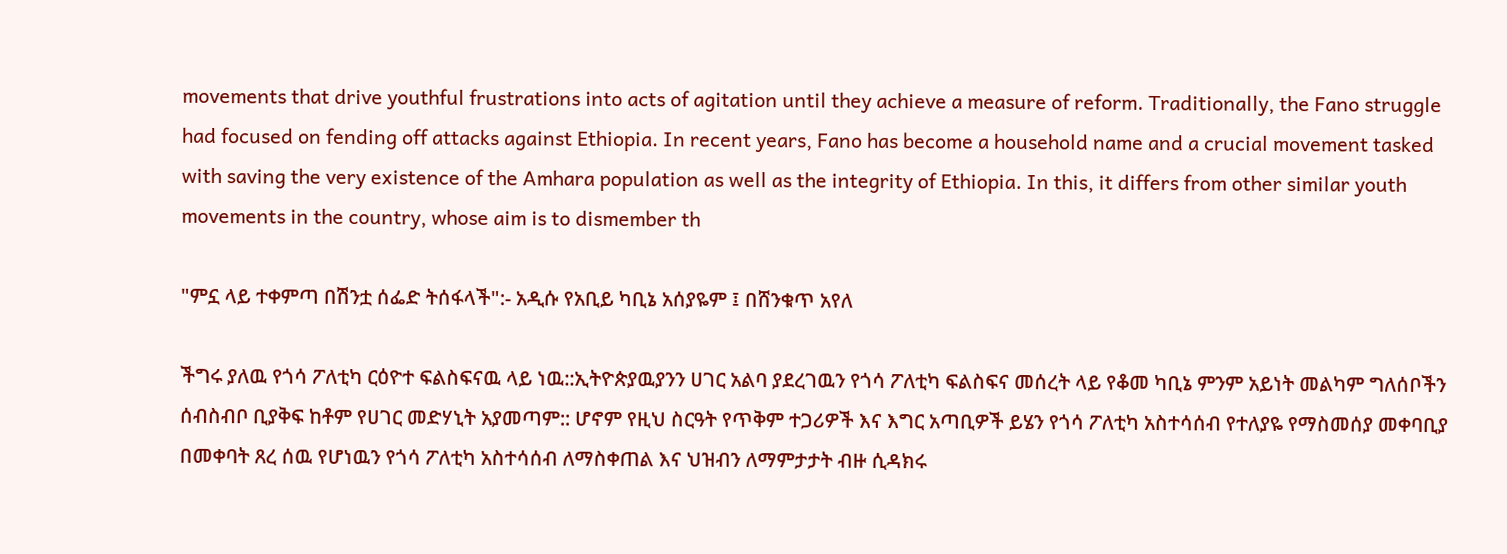movements that drive youthful frustrations into acts of agitation until they achieve a measure of reform. Traditionally, the Fano struggle had focused on fending off attacks against Ethiopia. In recent years, Fano has become a household name and a crucial movement tasked with saving the very existence of the Amhara population as well as the integrity of Ethiopia. In this, it differs from other similar youth movements in the country, whose aim is to dismember th

"ምኗ ላይ ተቀምጣ በሽንቷ ሰፌድ ትሰፋላች":- አዲሱ የአቢይ ካቢኔ አሰያዬም ፤ በሸንቁጥ አየለ

ችግሩ ያለዉ የጎሳ ፖለቲካ ርዕዮተ ፍልስፍናዉ ላይ ነዉ::ኢትዮጵያዉያንን ሀገር አልባ ያደረገዉን የጎሳ ፖለቲካ ፍልስፍና መሰረት ላይ የቆመ ካቢኔ ምንም አይነት መልካም ግለሰቦችን ሰብስብቦ ቢያቅፍ ከቶም የሀገር መድሃኒት አያመጣም:: ሆኖም የዚህ ስርዓት የጥቅም ተጋሪዎች እና እግር አጣቢዎች ይሄን የጎሳ ፖለቲካ አስተሳሰብ የተለያዬ የማስመሰያ መቀባቢያ በመቀባት ጸረ ሰዉ የሆነዉን የጎሳ ፖለቲካ አስተሳሰብ ለማስቀጠል እና ህዝብን ለማምታታት ብዙ ሲዳክሩ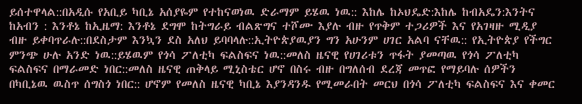ይሰተዋላል::በአዲሱ የአቢይ ካቢኔ አሰያዬም የተከናወነዉ ድራማም ይሄዉ ነዉ:: እከሌ ከኦህዴድ:እከሌ ከብአዴን:እንትና ከአብን : እንቶኔ ከኢዜማ: እንቶኔ ደግሞ ከትግራይ ብልጽግና ተሾሙ እያሉ ብዙ የጥቅም ተጋሪዎች እና የአገዛዙ ሚዲያ ብዙ ይቀባጥራሉ::በደስታም እንኳን ደስ አለህ ይባባላሉ::ኢትዮጵያዉያን ግን አሁንም ሀገር አልባ ናቸዉ:: የኢትዮጵያ የችግር ምንጭ ሁሉ አንድ ነዉ::ይሄዉም የጎሳ ፖለቲካ ፍልስፍና ነዉ::መለስ ዜናዊ የሀገሪቱን ጥፋት ያመጣዉ የጎሳ ፖለቲካ ፍልስፍና በማራመድ ነበር::መለስ ዜናዊ ጠቅላይ ሚኒስቴር ሆኖ በስሩ ብዙ በግለሰብ ደረጃ መጥፎ የማይባሉ ሰዎችን በካቢኔዉ ዉስጥ ሰግስጎ ነበር:: ሆኖም የመለስ ዜናዊ ካቢኔ እያንዳንዱ የሚመራበት መርህ በጎሳ ፖለቲካ ፍልስፍና እና ቀመር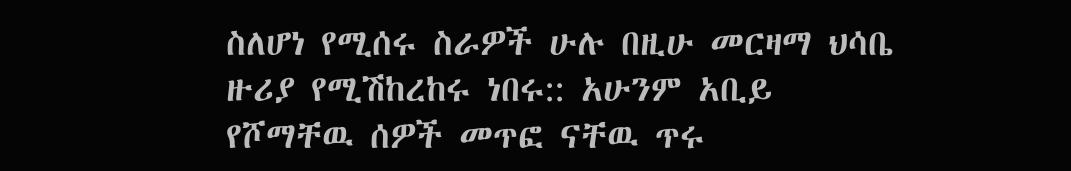ስለሆነ የሚሰሩ ስራዎች ሁሉ በዚሁ መርዛማ ህሳቤ ዙሪያ የሚሽከረከሩ ነበሩ:: አሁንም አቢይ የሾማቸዉ ሰዎች መጥፎ ናቸዉ ጥሩ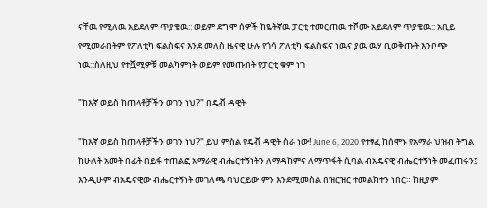ናቸዉ የሚለዉ አይደለም ጥያቄዉ:: ወይም ደግሞ ሰዎች ከዬትኛዉ ፓርቲ ተመርጠዉ ተሾሙ አይደለም ጥያቄዉ:: አቢይ የሚመራበትም የፖለቲካ ፍልስፍና እንደ መለስ ዜናዊ ሁሉ የጎሳ ፖለቲካ ፍልስፍና ነዉና ያዉ ዉሃ ቢወቅጡት እንቦጭ ነዉ::ስለዚህ የተሿሚዎቹ መልካምነት ወይም የመጡበት የፓርቲ ቁም ነገ

"ከእኛ ወይስ ከጠላቶቻችን ወገን ነህ?" በዴቭ ዳዊት

"ከእኛ ወይስ ከጠላቶቻችን ወገን ነህ?" ይህ ምስል የዴቭ ዳዊት ስራ ነው! June 6, 2020 የተፃፈ ከሰሞኑ የአማራ ህዝብ ትግል ከሁለት አመት በፊት በይፋ ተጠልፎ አማራዊ ብሔርተኝነትን ለማዳከምና ለማጥፋት ሲባል ብአዴናዊ ብሔርተኝነት መፈጠሩን፤ እንዲሁም ብአዴናዊው ብሔርተኝነት መገለጫ ባህርይው ምን እንደሚመስል በዝርዝር ተመልክተን ነበር። ከዚያም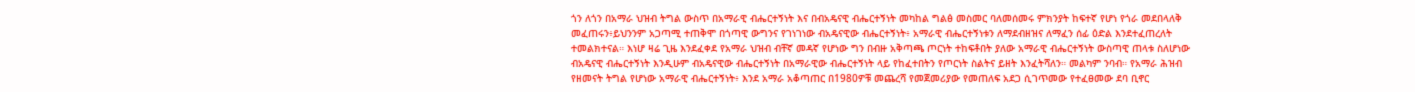ጎን ለጎን በአማራ ህዝብ ትግል ውስጥ በአማራዊ ብሔርተኝነት እና በብአዴናዊ ብሔርተኝነት መካከል ግልፅ መስመር ባለመሰመሩ ምክንያት ከፍተኛ የሆነ የጎራ መደበላለቅ መፈጠሩን፥ይህንንም አጋጣሚ ተጠቅሞ በጎጣዊ ውግንና የገነገነው ብአዴናዊው ብሔርተኝነት፥ አማራዊ ብሔርተኝነቱን ለማደብዘዝና ለማፈን ሰፊ ዕድል እንደተፈጠረለት ተመልክተናል። እነሆ ዛሬ ጊዜ እንደፈቀደ የአማራ ህዝብ ብቸኛ መዳኛ የሆነው ግን በብዙ አቅጣጫ ጦርነት ተከፍቶበት ያለው አማራዊ ብሔርተኝነት ውስጣዊ ጠላቱ ስለሆነው ብአዴናዊ ብሔርተኝነት እንዲሁም ብአዴናዊው ብሔርተኝነት በአማራዊው ብሔርተኝነት ላይ የከፈተበትን የጦርነት ስልትና ይዘት እንፈትሻለን። መልካም ንባብ። የአማራ ሕዝብ የዘመናት ትግል የሆነው አማራዊ ብሔርተኝነት፥ እንደ አማራ አቆጣጠር በ1980ዎቹ መጨረሻ የመጀመሪያው የመጠለፍ አደጋ ሲገጥመው የተፈፀመው ደባ ቢኖር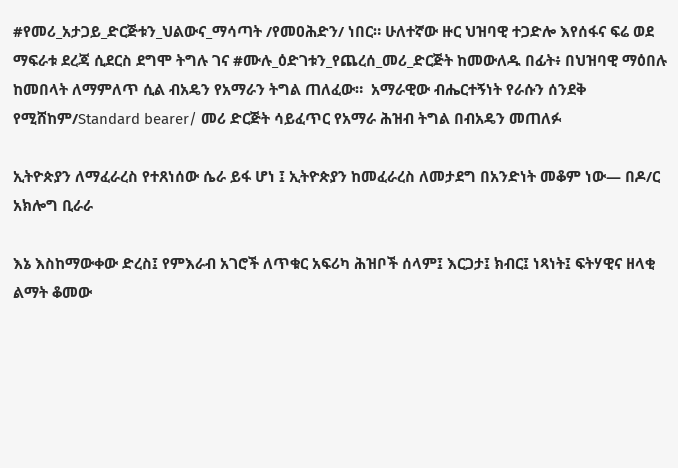#የመሪ_አታጋይ_ድርጅቱን_ህልውና_ማሳጣት /የመዐሕድን/ ነበር። ሁለተኛው ዙር ህዝባዊ ተጋድሎ እየሰፋና ፍሬ ወደ ማፍራቱ ደረጃ ሲደርስ ደግሞ ትግሉ ገና #ሙሉ_ዕድገቱን_የጨረሰ_መሪ_ድርጅት ከመውለዱ በፊት፥ በህዝባዊ ማዕበሉ ከመበላት ለማምለጥ ሲል ብአዴን የአማራን ትግል ጠለፈው።  አማራዊው ብሔርተኝነት የራሱን ሰንደቅ የሚሸከም/Standard bearer/ መሪ ድርጅት ሳይፈጥር የአማራ ሕዝብ ትግል በብአዴን መጠለፉ

ኢትዮጵያን ለማፈራረስ የተጸነሰው ሴራ ይፋ ሆነ ፤ ኢትዮጵያን ከመፈራረስ ለመታደግ በአንድነት መቆም ነው— በዶ/ር አክሎግ ቢራራ

እኔ እስከማውቀው ድረስ፤ የምእራብ አገሮች ለጥቁር አፍሪካ ሕዝቦች ሰላም፤ እርጋታ፤ ክብር፤ ነጻነት፤ ፍትሃዊና ዘላቂ ልማት ቆመው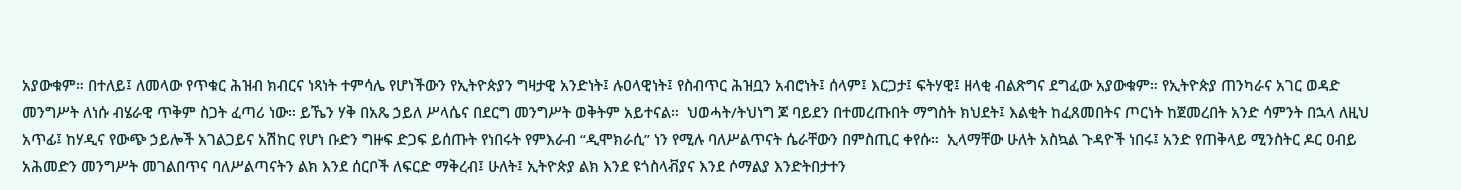አያውቁም። በተለይ፤ ለመላው የጥቁር ሕዝብ ክብርና ነጻነት ተምሳሌ የሆነችውን የኢትዮጵያን ግዛታዊ አንድነት፤ ሉዐላዊነት፤ የስብጥር ሕዝቧን አብሮነት፤ ሰላም፤ እርጋታ፤ ፍትሃዊ፤ ዘላቂ ብልጽግና ደግፈው አያውቁም። የኢትዮጵያ ጠንካራና አገር ወዳድ መንግሥት ለነሱ ብሄራዊ ጥቅም ስጋት ፈጣሪ ነው። ይኼን ሃቅ በአጼ ኃይለ ሥላሴና በደርግ መንግሥት ወቅትም አይተናል።  ህወሓት/ትህነግ ጆ ባይደን በተመረጡበት ማግስት ክህደት፤ እልቂት ከፈጸመበትና ጦርነት ከጀመረበት አንድ ሳምንት በኋላ ለዚህ አጥፊ፤ ከሃዲና የውጭ ኃይሎች አገልጋይና አሽከር የሆነ ቡድን ግዙፍ ድጋፍ ይሰጡት የነበሩት የምእራብ “ዲሞክራሲ” ነን የሚሉ ባለሥልጥናት ሴራቸውን በምስጢር ቀየሱ።  ኢላማቸው ሁለት አስኳል ጉዳዮች ነበሩ፤ አንድ የጠቅላይ ሚንስትር ዶር ዐብይ አሕመድን መንግሥት መገልበጥና ባለሥልጣናትን ልክ እንደ ሰርቦች ለፍርድ ማቅረብ፤ ሁለት፤ ኢትዮጵያ ልክ እንደ ዩጎስላቭያና እንደ ሶማልያ እንድትበታተን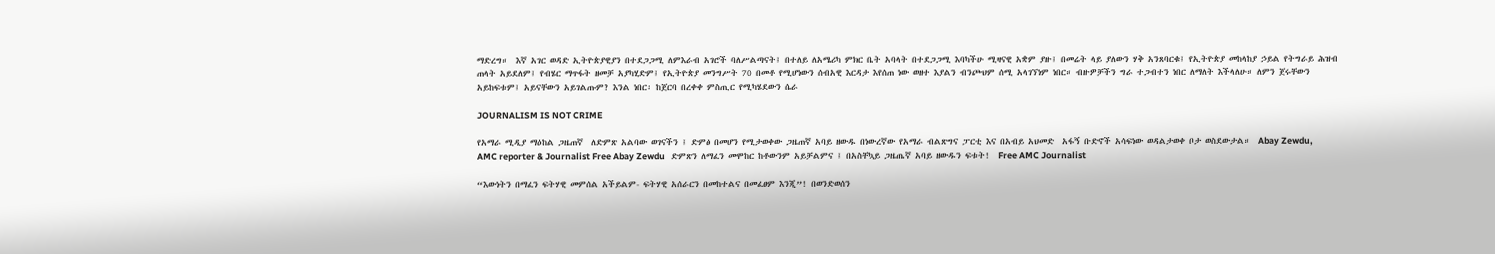ማድረግ።  እኛ አገር ወዳድ ኢትዮጵያዊያን በተደጋጋሚ ለምእራብ አገሮች ባለሥልጣናት፤ በተለይ ለአሜሪካ ምክር ቤት አባላት በተደጋጋሚ እባካችሁ ሚዛናዊ አቋም ያዙ፤ በመሬት ላይ ያለውን ሃቅ አንጸባርቁ፤ የኢትዮጵያ መከላከያ ኃይል የትግራይ ሕዝብ ጠላት አይደለም፤ የብሄር ማጥፋት ዘመቻ አያካሂድም፤ የኢትዮጵያ መንግሥት 70 በመቶ የሚሆነውን ሰብአዊ እርዳታ እየሰጠ ነው ወዘተ እያልን ብንጮህም ሰሚ አላገኘነም ነበር። ብዙዎቻችን ግራ ተጋብተን ነበር ለማለት እችላለሁ። ለምን ጀሩቸውን አይከፍቱም፤ አይናቸውን አይገልጡም? እንል ነበር፡ ከጀርባ በረቀቀ ምስጢር የሚካሄደውን ሴራ

JOURNALISM IS NOT CRIME

የአማራ ሚዲያ ማዕከል ጋዜጠኛ  ለድምጽ አልባው ወገናችን ፤ ድምፅ በመሆን የሚታወቀው ጋዜጠኛ አባይ ዘውዱ በነውረኛው የአማራ ብልጽግና ፓርቲ እና በአብይ አህመድ  አፋኝ ቡድኖች አሳፍነው ወዳልታወቀ ቦታ ወስደውታል።  Abay Zewdu, AMC reporter & Journalist Free Abay Zewdu   ድምጽን ለማፈን መሞከር ከቶውንም አይቻልምና ፤ በአስቸኳይ ጋዜጤኛ አባይ ዘውዱን ፍቱት!  Free AMC Journalist

“እውነትን በማፈን ፍትሃዊ መምሰል አችይልም- ፍትሃዊ አሰራርን በመከተልና በመፈፀም እንጂ”! በወንድወሰን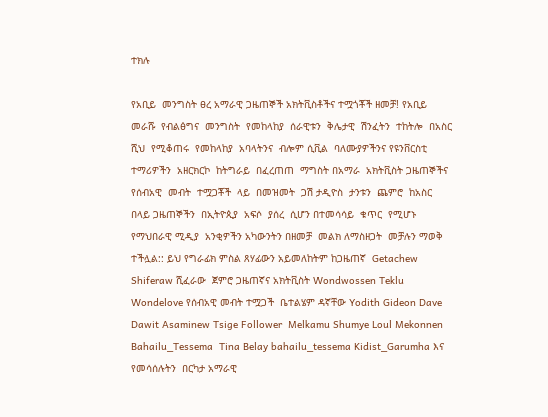ተክሉ

የአቢይ  መንግስት ፀረ አማራዊ ጋዜጠኞች አክትቪስቶችና ተሟጎቾች ዘመቻ! የአቢይ መራሹ  የብልፅግና  መንግስት  የመከላከያ  ሰራዊቱን  ቅሌታዊ  ሽንፈትን  ተከትሎ  በአስር ሺህ  የሚቆጠሩ  የመከላከያ  አባላትንና  ብሎም ሲቪል  ባለሙያዎችንና የዩንቨርስቲ  ተማሪዎችን  አዘርክርኮ  ከትግራይ  በፈረጠጠ  ማግስት በአማራ  አክትቪስት ጋዜጠኞችና የሰብአዊ  መብት  ተሟጋቾች  ላይ  በመዝመት  ጋሽ ታዲዮስ  ታንቱን  ጨምሮ  ከአስር  በላይ ጋዜጠኞችን  በኢትዮጲያ  አፍሶ  ያሰረ  ሲሆን በተመሳሳይ  ቁጥር  የሚሆኑ  የማህበራዊ ሚዲያ  አንቂዎችን አካውንትን በዘመቻ  መልክ ለማስዘጋት  መቻሉን ማወቅ  ተችሏል:: ይህ የግራፊክ ምስል ጸሃፊውን አይመለከትም ከጋዜጠኛ  Getachew Shiferaw ሺፈራው  ጀምሮ ጋዜጠኛና አክትቪስት Wondwossen Teklu Wondelove የሰብአዊ መብት ተሟጋች  ቤተልሄም ዳኛቸው Yodith Gideon Dave Dawit Asaminew Tsige Follower  Melkamu Shumye Loul Mekonnen Bahailu_Tessema  Tina Belay bahailu_tessema Kidist_Garumha እና የመሳሰሉትን  በርካታ አማራዊ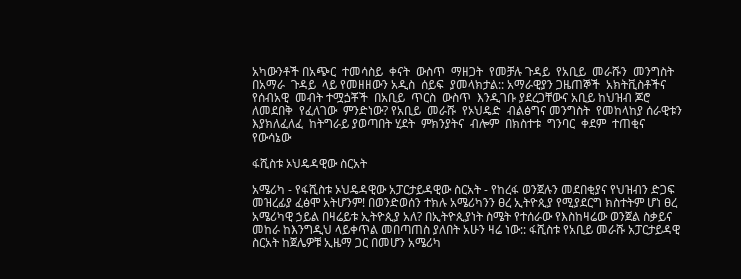አካውንቶች በአጭር  ተመሳስይ  ቀናት  ውስጥ  ማዘጋት  የመቻሉ ጉዳይ  የአቢይ  መራሹን  መንግስት በአማራ  ጉዳይ  ላይ የመዘዘውን አዲስ  ሰይፍ  ያመላክታል:: አማራዊያን ጋዜጠኞች  አክትቪስቶችና የሰብአዊ  መብት ተሟጏቾች  በአቢይ  ጥርስ  ውስጥ  እንዲገቡ ያደረጋቸውና አቢይ ከህዝብ ጆሮ  ለመደበቅ  የፈለገው  ምንድነው? የአቢይ  መራሹ  የኦህዴድ  ብልፅግና መንግስት  የመከላከያ ሰራዊቱን እያክለፈለፈ  ከትግራይ ያወጣበት ሂደት  ምክንያትና  ብሎም  በክስተቱ  ግንባር  ቀደም  ተጠቂና  የውሳኔው

ፋሺስቱ ኦህዴዳዊው ስርአት

አሜሪካ - የፋሺስቱ ኦህዴዳዊው አፓርታይዳዊው ስርአት - የከረፋ ወንጀሉን መደበቂያና የህዝብን ድጋፍ መዝረፊያ ፈፅሞ አትሆንም! በወንድወሰን ተክሉ አሜሪካንን ፀረ ኢትዮጲያ የሚያደርግ ክስተትም ሆነ ፀረ አሜሪካዊ ኃይል በዛሬይቱ ኢትዮጲያ አለ? በኢትዮጲያነት ስሜት የተሰራው የእስከዛሬው ወንጀል ስቃይና መከራ ከእንግዲህ ላይቀጥል መበጣጠስ ያለበት አሁን ዛሬ ነው:: ፋሺስቱ የአቢይ መራሹ አፓርታይዳዊ ስርአት ከጀሌዎቹ ኢዜማ ጋር በመሆን አሜሪካ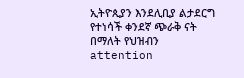ኢትዮጲያን እንደሊቢያ ልታደርግ የተነሳች ቀንደኛ ጭራቅ ናት በማለት የህዝብን attention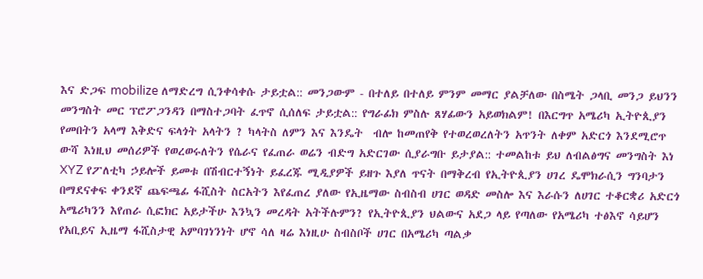እና ድጋፍ mobilize ለማድረግ ሲንቀሳቀሱ ታይቷል:: መንጋውም - በተለይ በተለይ ምንም መማር ያልቻለው በስሜት ጋላቢ መንጋ ይህንን መንግስት መር ፕሮፖጋንዳን በማስተጋባት ፈጥኖ ሲሰለፍ ታይቷል:: የግራፊክ ምስሉ ጸሃፊውን አይወክልም! በእርግጥ አሜሪካ ኢትዮጲያን የመበትን አላማ እቅድና ፍላጎት አላትን ? ካላትስ ለምን እና እንዴት  ብሎ ከመጠየቅ የተወረወረለትን አጥንት ለቀም አድርጎ እንደሚሮጥ ውሻ እነዚህ መሰሪዎች የወረወሩለትን የሴራና የፈጠራ ወሬን ብድግ አድርገው ሲያራግቡ ይታያል:: ተመልከቱ ይህ ለብልፅግና መንግስት እነ XYZ የፖለቲካ ኃይሎች ይመቱ በሽብርተኝነት ይፈረጁ ሚዲያዎች ይዘጉ እያለ ጥናት በማቅረብ የኢትዮጲያን ሀገረ ዴሞክራሲን ግንባታን በማደናቀፍ ቀንደኛ ጨፍጫፊ ፋሺስት ስርአትን እየፈጠረ ያለው የኢዜማው ስብስብ ሀገር ወዳድ መስሎ እና እራሱን ለሀገር ተቆርቋሪ አድርጎ አሜሪካንን እየጠራ ሲፎክር አይታችሁ እንኳን መረዳት አትችሉምን? የኢትዮጲያን ህልውና አደጋ ላይ የጣለው የአሜሪካ ተፅእኖ ሳይሆን የአቢይና ኢዜማ ፋሺስታዊ አምባገነንነት ሆኖ ሳለ ዛሬ እነዚሁ ስብስቦች ሀገር በአሜሪካ ጣልቃ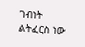ገብነት ልትፈርስ ነው